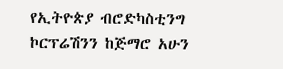የኢትዮጵያ ብሮድካስቲንግ ኮርፕሬሽንን ከጅማሮ አሁን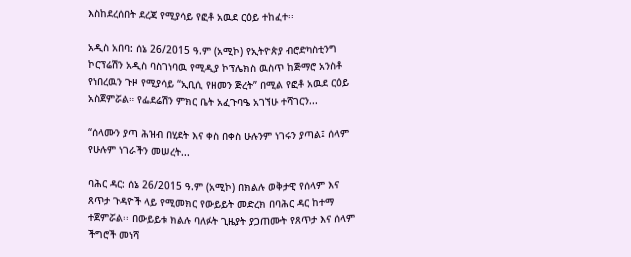እስከደረሰበት ደረጃ የሚያሳይ የፎቶ አዉደ ርዕይ ተከፈተ፡፡

አዲስ አበባ: ሰኔ 26/2015 ዓ.ም (አሚኮ) የኢትዮጵያ ብሮድካስቲንግ ኮርፕሬሽን አዲስ ባስገነባዉ የሚዲያ ኮፕሌክስ ዉስጥ ከጅማሮ አንስቶ የነበረዉን ጉዞ የሚያሳይ “ኢቢሲ የዘመን ጅረት” በሚል የፎቶ አዉደ ርዕይ አስጀምሯል። የፌደሬሽን ምክር ቤት አፈጉባዔ አገኘሁ ተሻገርን...

“ሰላሙን ያጣ ሕዝብ በሂደት እና ቀስ በቀስ ሁሉንም ነገሩን ያጣል፤ ሰላም የሁሉም ነገራችን መሠረት...

ባሕር ዳር: ሰኔ 26/2015 ዓ.ም (አሚኮ) በክልሉ ወቅታዊ የሰላም እና ጸጥታ ጉዳዮች ላይ የሚመክር የውይይት መድረክ በባሕር ዳር ከተማ ተጀምሯል፡፡ በውይይቱ ክልሉ ባለፉት ጊዜያት ያጋጠሙት የጸጥታ እና ሰላም ችግሮች መነሻ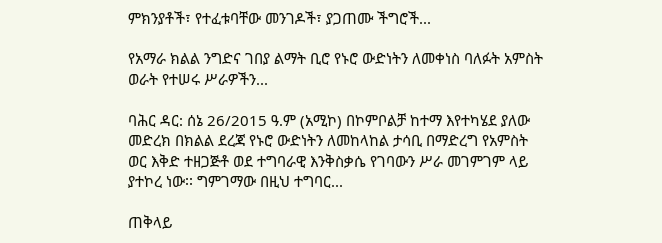ምክንያቶች፣ የተፈቱባቸው መንገዶች፣ ያጋጠሙ ችግሮች...

የአማራ ክልል ንግድና ገበያ ልማት ቢሮ የኑሮ ውድነትን ለመቀነስ ባለፉት አምስት ወራት የተሠሩ ሥራዎችን...

ባሕር ዳር: ሰኔ 26/2015 ዓ.ም (አሚኮ) በኮምቦልቻ ከተማ እየተካሄደ ያለው መድረክ በክልል ደረጃ የኑሮ ውድነትን ለመከላከል ታሳቢ በማድረግ የአምስት ወር እቅድ ተዘጋጅቶ ወደ ተግባራዊ እንቅስቃሴ የገባውን ሥራ መገምገም ላይ ያተኮረ ነው፡፡ ግምገማው በዚህ ተግባር...

ጠቅላይ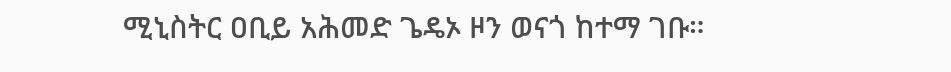ሚኒስትር ዐቢይ አሕመድ ጌዴኦ ዞን ወናጎ ከተማ ገቡ።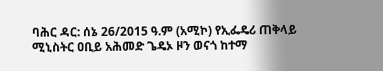ባሕር ዳር: ሰኔ 26/2015 ዓ.ም (አሚኮ) የኢፌዴሪ ጠቅላይ ሚኒስትር ዐቢይ አሕመድ ጌዴኦ ዞን ወናጎ ከተማ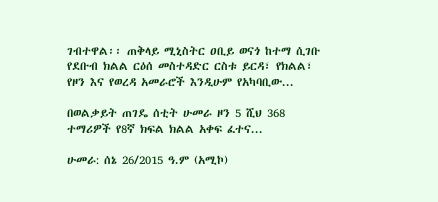ገብተዋል፡፡ ጠቅላይ ሚኒስትር ዐቢይ ወናጎ ከተማ ሲገቡ የደቡብ ክልል ርዕሰ መስተዳድር ርስቱ ይርዳ፣ የክልል፣ የዞን እና የወረዳ አመራሮች እንዲሁም የአካባቢው...

በወልቃይት ጠገዴ ሰቲት ሁመራ ዞን 5 ሺህ 368 ተማሪዎች የ8ኛ ክፍል ክልል አቀፍ ፈተና...

ሁመራ: ሰኔ 26/2015 ዓ.ም (አሚኮ)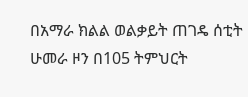በአማራ ክልል ወልቃይት ጠገዴ ሰቲት ሁመራ ዞን በ105 ትምህርት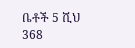ቤቶች 5 ሺህ 368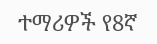ተማሪዎች የ8ኛ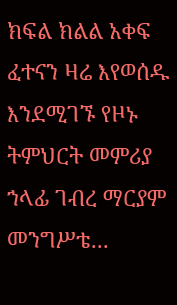ክፍል ክልል አቀፍ ፈተናን ዛሬ እየወሰዱ እንደሚገኙ የዞኑ ትምህርት መምሪያ ኀላፊ ገብረ ማርያም መንግሥቴ...